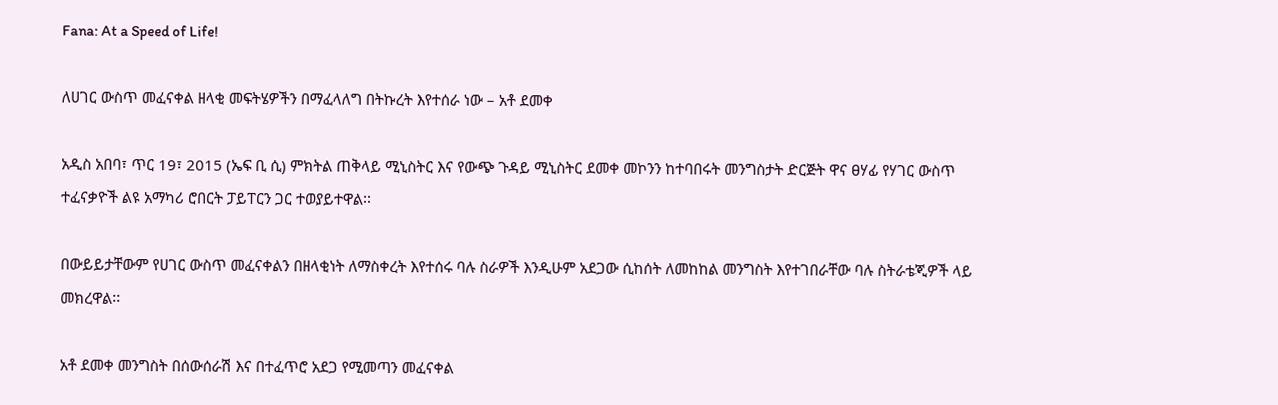Fana: At a Speed of Life!

ለሀገር ውስጥ መፈናቀል ዘላቂ መፍትሄዎችን በማፈላለግ በትኩረት እየተሰራ ነው – አቶ ደመቀ

አዲስ አበባ፣ ጥር 19፣ 2015 (ኤፍ ቢ ሲ) ምክትል ጠቅላይ ሚኒስትር እና የውጭ ጉዳይ ሚኒስትር ደመቀ መኮንን ከተባበሩት መንግስታት ድርጅት ዋና ፀሃፊ የሃገር ውስጥ ተፈናቃዮች ልዩ አማካሪ ሮበርት ፓይፐርን ጋር ተወያይተዋል፡፡

በውይይታቸውም የሀገር ውስጥ መፈናቀልን በዘላቂነት ለማስቀረት እየተሰሩ ባሉ ስራዎች እንዲሁም አደጋው ሲከሰት ለመከከል መንግስት እየተገበራቸው ባሉ ስትራቴጂዎች ላይ መክረዋል፡፡

አቶ ደመቀ መንግስት በሰውሰራሽ እና በተፈጥሮ አደጋ የሚመጣን መፈናቀል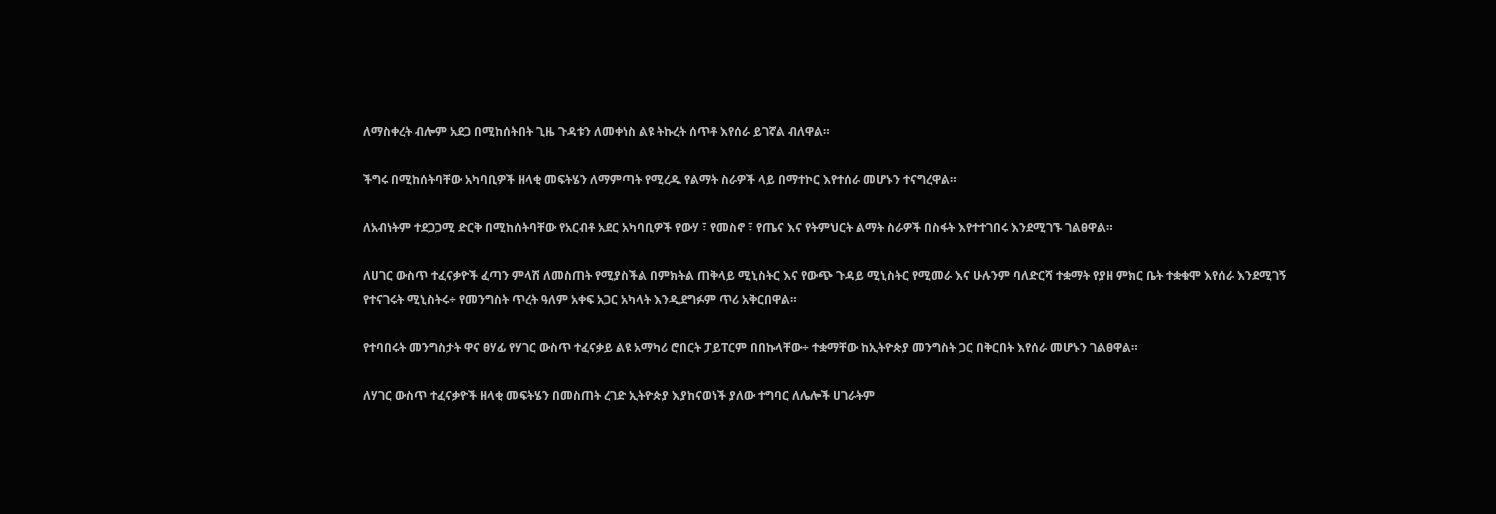ለማስቀረት ብሎም አደጋ በሚከሰትበት ጊዜ ጉዳቱን ለመቀነስ ልዩ ትኩረት ሰጥቶ እየሰራ ይገኛል ብለዋል።

ችግሩ በሚከሰትባቸው አካባቢዎች ዘላቂ መፍትሄን ለማምጣት የሚረዱ የልማት ስራዎች ላይ በማተኮር እየተሰራ መሆኑን ተናግረዋል።

ለአብነትም ተደጋጋሚ ድርቅ በሚከሰትባቸው የአርብቶ አደር አካባቢዎች የውሃ ፣ የመስኖ ፣ የጤና እና የትምህርት ልማት ስራዎች በስፋት እየተተገበሩ እንደሚገኙ ገልፀዋል።

ለሀገር ውስጥ ተፈናቃዮች ፈጣን ምላሽ ለመስጠት የሚያስችል በምክትል ጠቅላይ ሚኒስትር እና የውጭ ጉዳይ ሚኒስትር የሚመራ እና ሁሉንም ባለድርሻ ተቋማት የያዘ ምክር ቤት ተቋቁሞ እየሰራ እንደሚገኝ የተናገሩት ሚኒስትሩ÷ የመንግስት ጥረት ዓለም አቀፍ አጋር አካላት እንዲደግፉም ጥሪ አቅርበዋል።

የተባበሩት መንግስታት ዋና ፀሃፊ የሃገር ውስጥ ተፈናቃይ ልዩ አማካሪ ሮበርት ፓይፐርም በበኩላቸው÷ ተቋማቸው ከኢትዮጵያ መንግስት ጋር በቅርበት እየሰራ መሆኑን ገልፀዋል።

ለሃገር ውስጥ ተፈናቃዮች ዘላቂ መፍትሄን በመስጠት ረገድ ኢትዮጵያ እያከናወነች ያለው ተግባር ለሌሎች ሀገራትም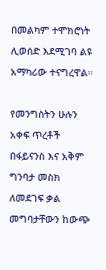በመልካም ተሞክሮነት ሊወሰድ እደሚገባ ልዩ አማካሪው ተናግረዋል።

የመንግስትን ሁሉን አቀፍ ጥረቶች በፋይናንስ እና አቅም ግንባታ መስክ ለመደገፍ ቃል መግባታቸውን ከውጭ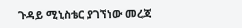ጉዳይ ሚኒስቴር ያገኘነው መረጃ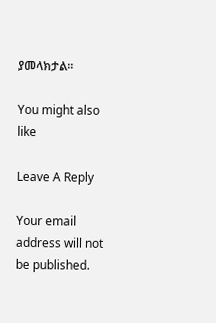ያመላክታል፡፡

You might also like

Leave A Reply

Your email address will not be published.